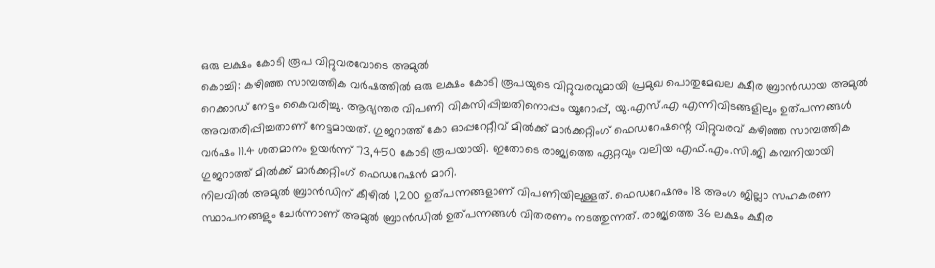ഒരു ലക്ഷം കോടി രൂപ വിറ്റുവരവോടെ അമുൽ
കൊച്ചി: കഴിഞ്ഞ സാമ്പത്തിക വർഷത്തിൽ ഒരു ലക്ഷം കോടി രൂപയുടെ വിറ്റുവരവുമായി പ്രമുഖ പൊതുമേഖല ക്ഷീര ബ്രാൻഡായ അമുൽ റെക്കാഡ് നേട്ടം കൈവരിച്ചു. ആഭ്യന്തര വിപണി വികസിപ്പിച്ചതിനൊപ്പം യൂറോപ്പ്, യു.എസ്.എ എന്നിവിടങ്ങളിലും ഉത്പന്നങ്ങൾ അവതരിപ്പിച്ചതാണ് നേട്ടമായത്. ഗുജറാത്ത് കോ ഓപ്പറേറ്റീവ് മിൽക്ക് മാർക്കറ്റിംഗ് ഫെഡറേഷന്റെ വിറ്റുവരവ് കഴിഞ്ഞ സാമ്പത്തിക വർഷം 11.4 ശതമാനം ഉയർന്ന് 73,450 കോടി രൂപയായി. ഇതോടെ രാജ്യത്തെ ഏറ്റവും വലിയ എഫ്.എം.സി.ജി കമ്പനിയായി ഗുജറാത്ത് മിൽക്ക് മാർക്കറ്റിംഗ് ഫെഡറേഷൻ മാറി.
നിലവിൽ അമുൽ ബ്രാൻഡിന് കീഴിൽ 1,200 ഉത്പന്നങ്ങളാണ് വിപണിയിലുള്ളത്. ഫെഡറേഷനും 18 അംഗ ജില്ലാ സഹകരണ സ്ഥാപനങ്ങളും ചേർന്നാണ് അമുൽ ബ്രാൻഡിൽ ഉത്പന്നങ്ങൾ വിതരണം നടത്തുന്നത്. രാജ്യത്തെ 36 ലക്ഷം ക്ഷീര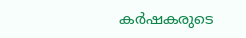കർഷകരുടെ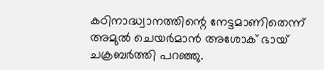കഠിനാദ്ധ്വാനത്തിന്റെ നേട്ടമാണിതെന്ന് അമുൽ ചെയർമാൻ അശോക് ഭായ് ചക്രബർത്തി പറഞ്ഞു.